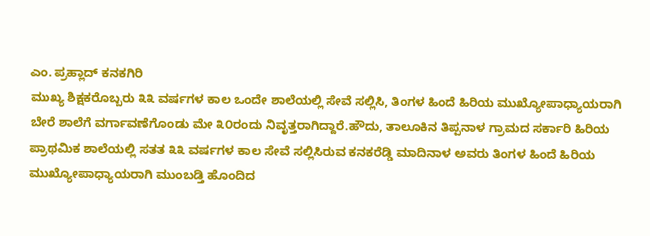ಎಂ. ಪ್ರಹ್ಲಾದ್ ಕನಕಗಿರಿ
ಮುಖ್ಯ ಶಿಕ್ಷಕರೊಬ್ಬರು ೩೩ ವರ್ಷಗಳ ಕಾಲ ಒಂದೇ ಶಾಲೆಯಲ್ಲಿ ಸೇವೆ ಸಲ್ಲಿಸಿ, ತಿಂಗಳ ಹಿಂದೆ ಹಿರಿಯ ಮುಖ್ಯೋಪಾಧ್ಯಾಯರಾಗಿ ಬೇರೆ ಶಾಲೆಗೆ ವರ್ಗಾವಣೆಗೊಂಡು ಮೇ ೩೦ರಂದು ನಿವೃತ್ತರಾಗಿದ್ದಾರೆ.ಹೌದು, ತಾಲೂಕಿನ ತಿಪ್ಪನಾಳ ಗ್ರಾಮದ ಸರ್ಕಾರಿ ಹಿರಿಯ ಪ್ರಾಥಮಿಕ ಶಾಲೆಯಲ್ಲಿ ಸತತ ೩೩ ವರ್ಷಗಳ ಕಾಲ ಸೇವೆ ಸಲ್ಲಿಸಿರುವ ಕನಕರೆಡ್ಡಿ ಮಾದಿನಾಳ ಅವರು ತಿಂಗಳ ಹಿಂದೆ ಹಿರಿಯ ಮುಖ್ಯೋಪಾಧ್ಯಾಯರಾಗಿ ಮುಂಬಡ್ತಿ ಹೊಂದಿದ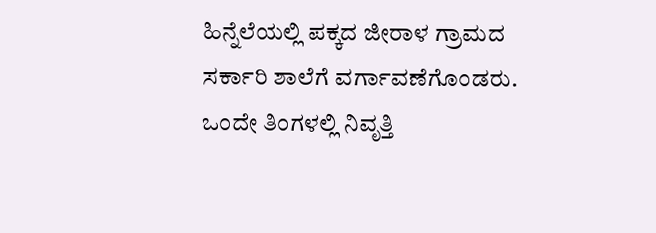ಹಿನ್ನೆಲೆಯಲ್ಲಿ ಪಕ್ಕದ ಜೀರಾಳ ಗ್ರಾಮದ ಸರ್ಕಾರಿ ಶಾಲೆಗೆ ವರ್ಗಾವಣೆಗೊಂಡರು. ಒಂದೇ ತಿಂಗಳಲ್ಲಿ ನಿವೃತ್ತಿ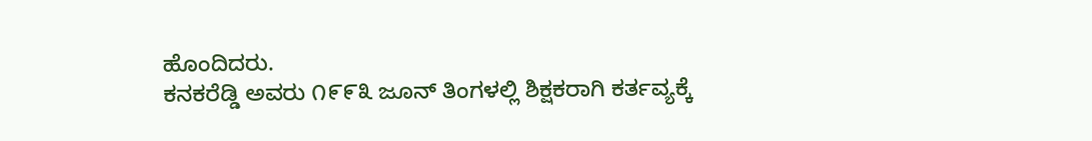ಹೊಂದಿದರು.
ಕನಕರೆಡ್ಡಿ ಅವರು ೧೯೯೩ ಜೂನ್ ತಿಂಗಳಲ್ಲಿ ಶಿಕ್ಷಕರಾಗಿ ಕರ್ತವ್ಯಕ್ಕೆ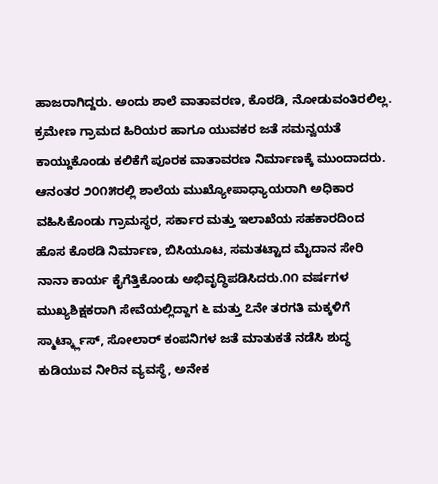ಹಾಜರಾಗಿದ್ದರು. ಅಂದು ಶಾಲೆ ವಾತಾವರಣ, ಕೊಠಡಿ, ನೋಡುವಂತಿರಲಿಲ್ಲ. ಕ್ರಮೇಣ ಗ್ರಾಮದ ಹಿರಿಯರ ಹಾಗೂ ಯುವಕರ ಜತೆ ಸಮನ್ವಯತೆ ಕಾಯ್ದುಕೊಂಡು ಕಲಿಕೆಗೆ ಪೂರಕ ವಾತಾವರಣ ನಿರ್ಮಾಣಕ್ಕೆ ಮುಂದಾದರು. ಆನಂತರ ೨೦೧೫ರಲ್ಲಿ ಶಾಲೆಯ ಮುಖ್ಯೋಪಾಧ್ಯಾಯರಾಗಿ ಅಧಿಕಾರ ವಹಿಸಿಕೊಂಡು ಗ್ರಾಮಸ್ಥರ, ಸರ್ಕಾರ ಮತ್ತು ಇಲಾಖೆಯ ಸಹಕಾರದಿಂದ ಹೊಸ ಕೊಠಡಿ ನಿರ್ಮಾಣ, ಬಿಸಿಯೂಟ, ಸಮತಟ್ಟಾದ ಮೈದಾನ ಸೇರಿ ನಾನಾ ಕಾರ್ಯ ಕೈಗೆತ್ತಿಕೊಂಡು ಅಭಿವೃದ್ಧಿಪಡಿಸಿದರು.೧೧ ವರ್ಷಗಳ ಮುಖ್ಯಶಿಕ್ಷಕರಾಗಿ ಸೇವೆಯಲ್ಲಿದ್ದಾಗ ೬ ಮತ್ತು ೭ನೇ ತರಗತಿ ಮಕ್ಕಳಿಗೆ ಸ್ಮಾರ್ಟ್ಕ್ಲಾಸ್, ಸೋಲಾರ್ ಕಂಪನಿಗಳ ಜತೆ ಮಾತುಕತೆ ನಡೆಸಿ ಶುದ್ಧ ಕುಡಿಯುವ ನೀರಿನ ವ್ಯವಸ್ಥೆ, ಅನೇಕ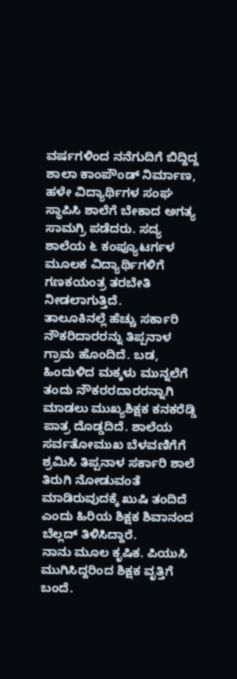ವರ್ಷಗಳಿಂದ ನನೆಗುದಿಗೆ ಬಿದ್ದಿದ್ದ ಶಾಲಾ ಕಾಂಪೌಂಡ್ ನಿರ್ಮಾಣ, ಹಳೇ ವಿದ್ಯಾರ್ಥಿಗಳ ಸಂಘ ಸ್ಥಾಪಿಸಿ ಶಾಲೆಗೆ ಬೇಕಾದ ಅಗತ್ಯ ಸಾಮಗ್ರಿ ಪಡೆದರು. ಸದ್ಯ ಶಾಲೆಯ ೬ ಕಂಪ್ಯೂಟರ್ಗಳ ಮೂಲಕ ವಿದ್ಯಾರ್ಥಿಗಳಿಗೆ ಗಣಕಯಂತ್ರ ತರಬೇತಿ ನೀಡಲಾಗುತ್ತಿದೆ.
ತಾಲೂಕಿನಲ್ಲೆ ಹೆಚ್ಚು ಸರ್ಕಾರಿ ನೌಕರಿದಾರರನ್ನು ತಿಪ್ಪನಾಳ ಗ್ರಾಮ ಹೊಂದಿದೆ. ಬಡ, ಹಿಂದುಳಿದ ಮಕ್ಕಳು ಮುನ್ನಲೆಗೆ ತಂದು ನೌಕರರದಾರರನ್ನಾಗಿ ಮಾಡಲು ಮುಖ್ಯಶಿಕ್ಷಕ ಕನಕರೆಡ್ಡಿ ಪಾತ್ರ ದೊಡ್ಡದಿದೆ. ಶಾಲೆಯ ಸರ್ವತೋಮುಖ ಬೆಳವಣಿಗೆಗೆ ಶ್ರಮಿಸಿ ತಿಪ್ಪನಾಳ ಸರ್ಕಾರಿ ಶಾಲೆ ತಿರುಗಿ ನೋಡುವಂತೆ ಮಾಡಿರುವುದಕ್ಕೆ ಖುಷಿ ತಂದಿದೆ ಎಂದು ಹಿರಿಯ ಶಿಕ್ಷಕ ಶಿವಾನಂದ ಬೆಲ್ಲದ್ ತಿಳಿಸಿದ್ದಾರೆ.
ನಾನು ಮೂಲ ಕೃಷಿಕ. ಪಿಯುಸಿ ಮುಗಿಸಿದ್ದರಿಂದ ಶಿಕ್ಷಕ ವೃತ್ತಿಗೆ ಬಂದೆ.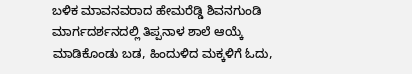ಬಳಿಕ ಮಾವನವರಾದ ಹೇಮರೆಡ್ಡಿ ಶಿವನಗುಂಡಿ ಮಾರ್ಗದರ್ಶನದಲ್ಲಿ ತಿಪ್ಪನಾಳ ಶಾಲೆ ಆಯ್ಕೆ ಮಾಡಿಕೊಂಡು ಬಡ, ಹಿಂದುಳಿದ ಮಕ್ಕಳಿಗೆ ಓದು,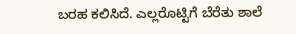ಬರಹ ಕಲಿಸಿದೆ. ಎಲ್ಲರೊಟ್ಟಿಗೆ ಬೆರೆತು ಶಾಲೆ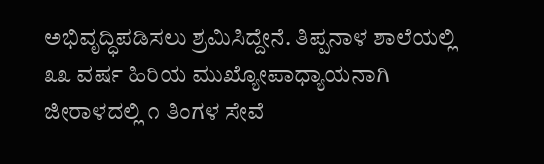ಅಭಿವೃದ್ಧಿಪಡಿಸಲು ಶ್ರಮಿಸಿದ್ದೇನೆ. ತಿಪ್ಪನಾಳ ಶಾಲೆಯಲ್ಲಿ ೩೩ ವರ್ಷ ಹಿರಿಯ ಮುಖ್ಯೋಪಾಧ್ಯಾಯನಾಗಿ ಜೀರಾಳದಲ್ಲಿ ೧ ತಿಂಗಳ ಸೇವೆ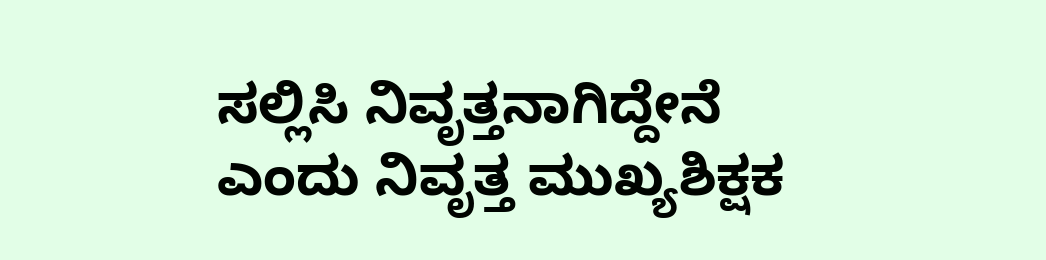ಸಲ್ಲಿಸಿ ನಿವೃತ್ತನಾಗಿದ್ದೇನೆ ಎಂದು ನಿವೃತ್ತ ಮುಖ್ಯಶಿಕ್ಷಕ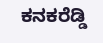ಕನಕರೆಡ್ಡಿ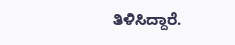ತಿಳಿಸಿದ್ದಾರೆ.